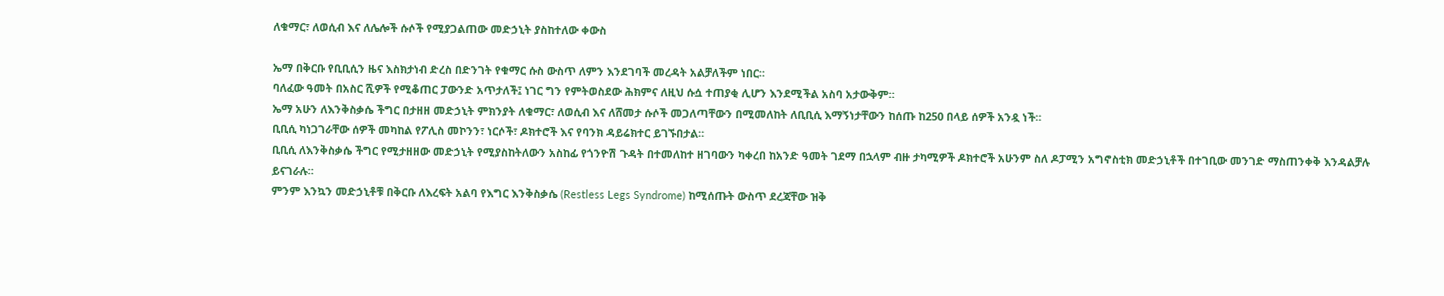ለቁማር፣ ለወሲብ እና ለሌሎች ሱሶች የሚያጋልጠው መድኃኒት ያስከተለው ቀውስ

ኤማ በቅርቡ የቢቢሲን ዜና እስክታነብ ድረስ በድንገት የቁማር ሱስ ውስጥ ለምን እንደገባች መረዳት አልቻለችም ነበር።
ባለፈው ዓመት በአስር ሺዎች የሚቆጠር ፓውንድ አጥታለች፤ ነገር ግን የምትወስደው ሕክምና ለዚህ ሱሷ ተጠያቂ ሊሆን እንደሚችል አስባ አታውቅም።
ኤማ አሁን ለእንቅስቃሴ ችግር በታዘዘ መድኃኒት ምክንያት ለቁማር፣ ለወሲብ እና ለሸመታ ሱሶች መጋለጣቸውን በሚመለከት ለቢቢሲ እማኝነታቸውን ከሰጡ ከ250 በላይ ሰዎች አንዷ ነች።
ቢቢሲ ካነጋገራቸው ሰዎች መካከል የፖሊስ መኮንን፣ ነርሶች፣ ዶክተሮች እና የባንክ ዳይሬክተር ይገኙበታል።
ቢቢሲ ለእንቅስቃሴ ችግር የሚታዘዘው መድኃኒት የሚያስከትለውን አስከፊ የጎንዮሽ ጉዳት በተመለከተ ዘገባውን ካቀረበ ከአንድ ዓመት ገደማ በኋላም ብዙ ታካሚዎች ዶክተሮች አሁንም ስለ ዶፓሚን አግኖስቲክ መድኃኒቶች በተገቢው መንገድ ማስጠንቀቅ እንዳልቻሉ ይናገራሉ።
ምንም እንኳን መድኃኒቶቹ በቅርቡ ለእረፍት አልባ የእግር እንቅስቃሴ (Restless Legs Syndrome) ከሚሰጡት ውስጥ ደረጃቸው ዝቅ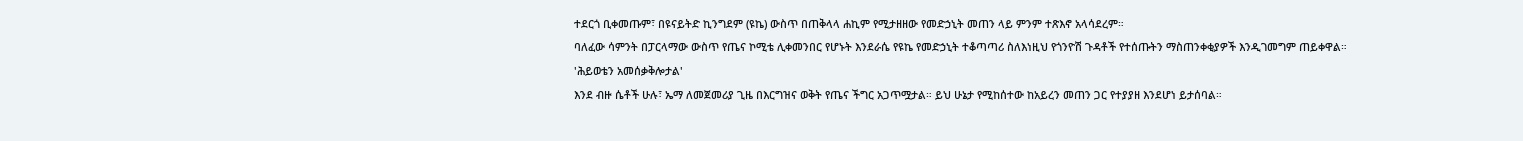ተደርጎ ቢቀመጡም፣ በዩናይትድ ኪንግደም (ዩኬ) ውስጥ በጠቅላላ ሐኪም የሚታዘዘው የመድኃኒት መጠን ላይ ምንም ተጽእኖ አላሳደረም።
ባለፈው ሳምንት በፓርላማው ውስጥ የጤና ኮሚቴ ሊቀመንበር የሆኑት እንደራሴ የዩኬ የመድኃኒት ተቆጣጣሪ ስለእነዚህ የጎንዮሽ ጉዳቶች የተሰጡትን ማስጠንቀቂያዎች እንዲገመግም ጠይቀዋል።
'ሕይወቴን አመሰቃቅሎታል'
እንደ ብዙ ሴቶች ሁሉ፣ ኤማ ለመጀመሪያ ጊዜ በእርግዝና ወቅት የጤና ችግር አጋጥሟታል። ይህ ሁኔታ የሚከሰተው ከአይረን መጠን ጋር የተያያዘ እንደሆነ ይታሰባል።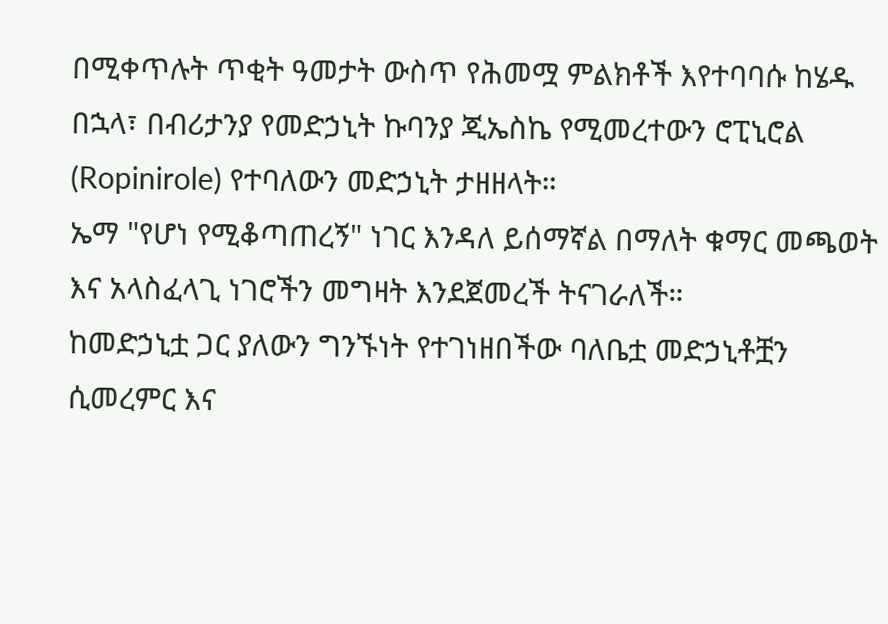በሚቀጥሉት ጥቂት ዓመታት ውስጥ የሕመሟ ምልክቶች እየተባባሱ ከሄዱ በኋላ፣ በብሪታንያ የመድኃኒት ኩባንያ ጂኤስኬ የሚመረተውን ሮፒኒሮል (Ropinirole) የተባለውን መድኃኒት ታዘዘላት።
ኤማ "የሆነ የሚቆጣጠረኝ" ነገር እንዳለ ይሰማኛል በማለት ቁማር መጫወት እና አላስፈላጊ ነገሮችን መግዛት እንደጀመረች ትናገራለች።
ከመድኃኒቷ ጋር ያለውን ግንኙነት የተገነዘበችው ባለቤቷ መድኃኒቶቿን ሲመረምር እና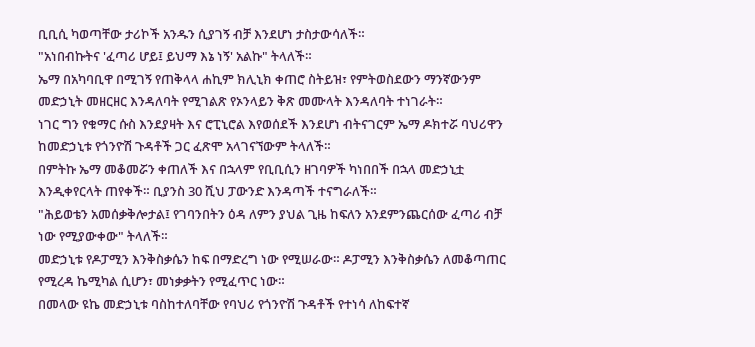ቢቢሲ ካወጣቸው ታሪኮች አንዱን ሲያገኝ ብቻ እንደሆነ ታስታውሳለች።
"አነበብኩትና 'ፈጣሪ ሆይ፤ ይህማ እኔ ነኝ' አልኩ" ትላለች።
ኤማ በአካባቢዋ በሚገኝ የጠቅላላ ሐኪም ክሊኒክ ቀጠሮ ስትይዝ፣ የምትወስደውን ማንኛውንም መድኃኒት መዘርዘር እንዳለባት የሚገልጽ የኦንላይን ቅጽ መሙላት እንዳለባት ተነገራት።
ነገር ግን የቁማር ሱስ እንደያዛት እና ሮፒኒሮል እየወሰደች እንደሆነ ብትናገርም ኤማ ዶክተሯ ባህሪዋን ከመድኃኒቱ የጎንዮሽ ጉዳቶች ጋር ፈጽሞ አላገናኘውም ትላለች።
በምትኩ ኤማ መቆመሯን ቀጠለች እና በኋላም የቢቢሲን ዘገባዎች ካነበበች በኋላ መድኃኒቷ እንዲቀየርላት ጠየቀች። ቢያንስ 30 ሺህ ፓውንድ እንዳጣች ተናግራለች።
"ሕይወቴን አመሰቃቅሎታል፤ የገባንበትን ዕዳ ለምን ያህል ጊዜ ከፍለን አንደምንጨርሰው ፈጣሪ ብቻ ነው የሚያውቀው" ትላለች።
መድኃኒቱ የዶፓሚን እንቅስቃሴን ከፍ በማድረግ ነው የሚሠራው። ዶፓሚን እንቅስቃሴን ለመቆጣጠር የሚረዳ ኬሚካል ሲሆን፣ መነቃቃትን የሚፈጥር ነው።
በመላው ዩኬ መድኃኒቱ ባስከተለባቸው የባህሪ የጎንዮሽ ጉዳቶች የተነሳ ለከፍተኛ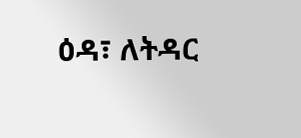ዕዳ፣ ለትዳር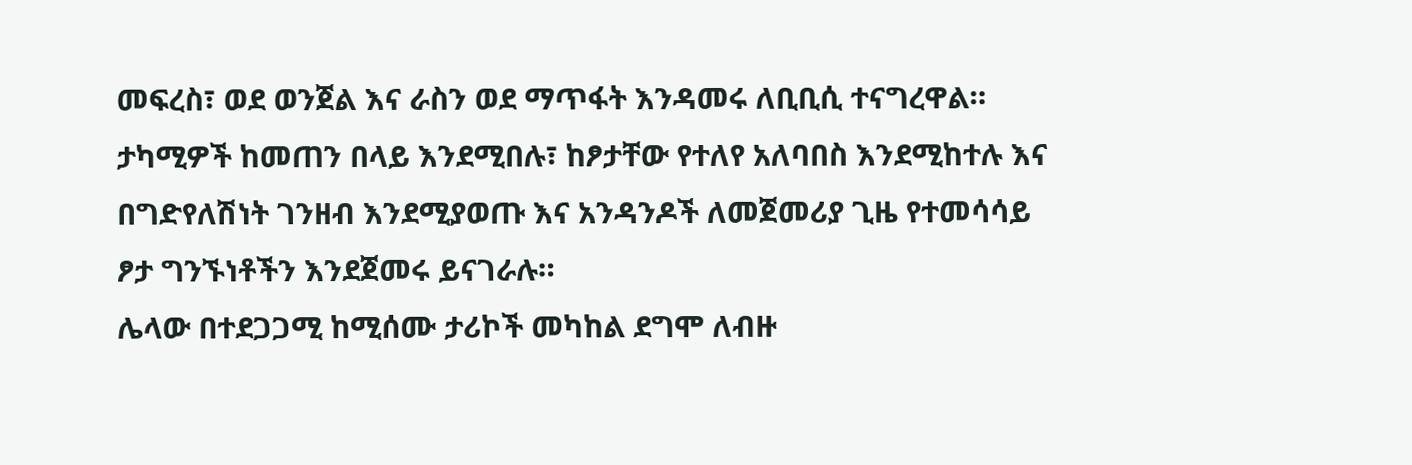መፍረስ፣ ወደ ወንጀል እና ራስን ወደ ማጥፋት እንዳመሩ ለቢቢሲ ተናግረዋል።
ታካሚዎች ከመጠን በላይ እንደሚበሉ፣ ከፆታቸው የተለየ አለባበስ እንደሚከተሉ እና በግድየለሽነት ገንዘብ እንደሚያወጡ እና አንዳንዶች ለመጀመሪያ ጊዜ የተመሳሳይ ፆታ ግንኙነቶችን እንደጀመሩ ይናገራሉ።
ሌላው በተደጋጋሚ ከሚሰሙ ታሪኮች መካከል ደግሞ ለብዙ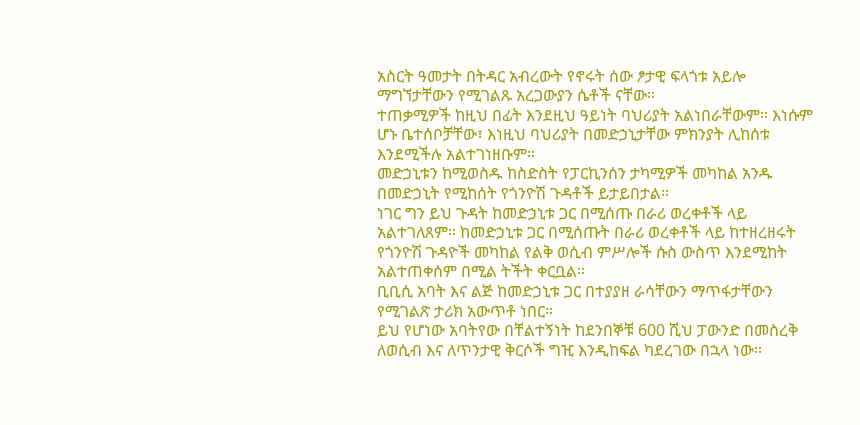አስርት ዓመታት በትዳር አብረውት የኖሩት ሰው ፆታዊ ፍላጎቱ አይሎ ማግኘታቸውን የሚገልጹ አረጋውያን ሴቶች ናቸው።
ተጠቃሚዎች ከዚህ በፊት እንደዚህ ዓይነት ባህሪያት አልነበራቸውም። እነሱም ሆኑ ቤተሰቦቻቸው፣ እነዚህ ባህሪያት በመድኃኒታቸው ምክንያት ሊከሰቱ እንደሚችሉ አልተገነዘቡም።
መድኃኒቱን ከሚወስዱ ከስድስት የፓርኪንሰን ታካሚዎች መካከል አንዱ በመድኃኒት የሚከሰት የጎንዮሽ ጉዳቶች ይታይበታል።
ነገር ግን ይህ ጉዳት ከመድኃኒቱ ጋር በሚሰጡ በራሪ ወረቀቶች ላይ አልተገለጸም። ከመድኃኒቱ ጋር በሚሰጡት በራሪ ወረቀቶች ላይ ከተዘረዘሩት የጎንዮሽ ጉዳዮች መካከል የልቅ ወሲብ ምሥሎች ሱስ ውስጥ እንደሚከት አልተጠቀሰም በሚል ትችት ቀርቧል።
ቢቢሲ አባት እና ልጅ ከመድኃኒቱ ጋር በተያያዘ ራሳቸውን ማጥፋታቸውን የሚገልጽ ታሪክ አውጥቶ ነበር።
ይህ የሆነው አባትየው በቸልተኝነት ከደንበኞቹ 600 ሺህ ፓውንድ በመስረቅ ለወሲብ እና ለጥንታዊ ቅርሶች ግዢ እንዲከፍል ካደረገው በኋላ ነው።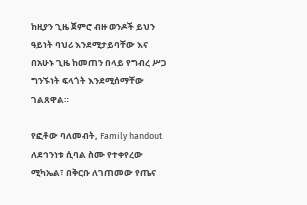ከዚያን ጊዜ ጀምሮ ብዙ ወንዶች ይህን ዓይነት ባህሪ እንደሚታይባቸው እና በአሁኑ ጊዜ ከመጠን በላይ የግብረ ሥጋ ግንኙነት ፍላጎት እንደሚሰማቸው ገልጸዋል።

የፎቶው ባለመብት, Family handout
ለደኅንነቱ ሲባል ስሙ የተቀየረው ሚካኤል፣ በቅርቡ ለገጠመው የጤና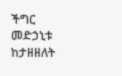ችግር መድኃኒቱ ከታዘዘለት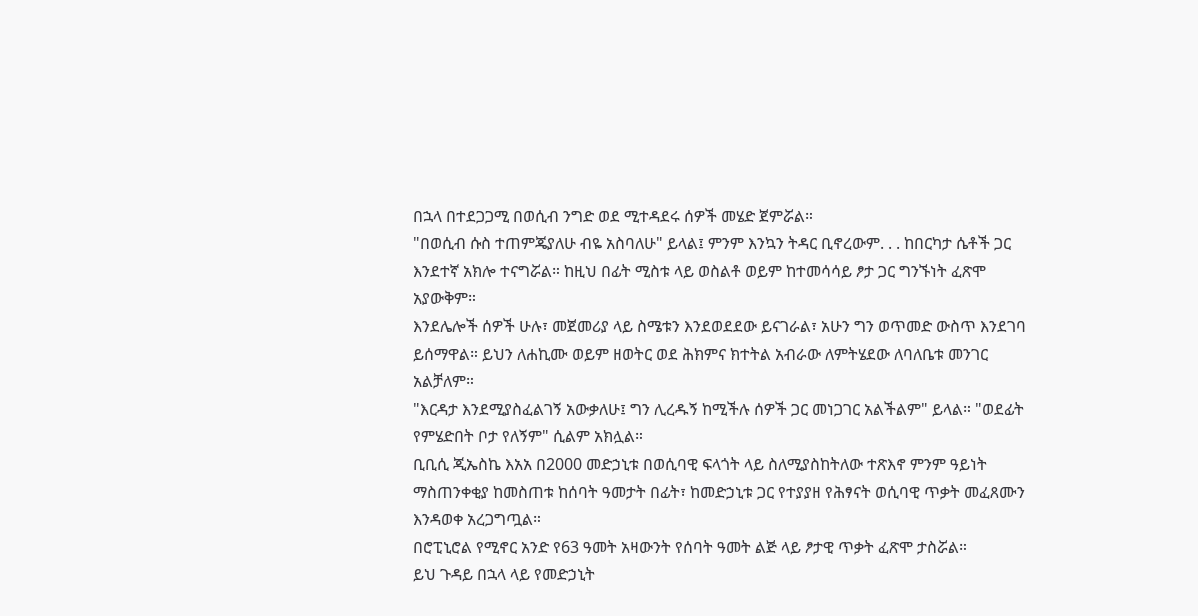በኋላ በተደጋጋሚ በወሲብ ንግድ ወደ ሚተዳደሩ ሰዎች መሄድ ጀምሯል።
"በወሲብ ሱስ ተጠምጄያለሁ ብዬ አስባለሁ" ይላል፤ ምንም እንኳን ትዳር ቢኖረውም. . . ከበርካታ ሴቶች ጋር እንደተኛ አክሎ ተናግሯል። ከዚህ በፊት ሚስቱ ላይ ወስልቶ ወይም ከተመሳሳይ ፆታ ጋር ግንኙነት ፈጽሞ አያውቅም።
እንደሌሎች ሰዎች ሁሉ፣ መጀመሪያ ላይ ስሜቱን እንደወደደው ይናገራል፣ አሁን ግን ወጥመድ ውስጥ እንደገባ ይሰማዋል። ይህን ለሐኪሙ ወይም ዘወትር ወደ ሕክምና ክተትል አብራው ለምትሄደው ለባለቤቱ መንገር አልቻለም።
"እርዳታ እንደሚያስፈልገኝ አውቃለሁ፤ ግን ሊረዱኝ ከሚችሉ ሰዎች ጋር መነጋገር አልችልም" ይላል። "ወደፊት የምሄድበት ቦታ የለኝም" ሲልም አክሏል።
ቢቢሲ ጂኤስኬ እአአ በ2000 መድኃኒቱ በወሲባዊ ፍላጎት ላይ ስለሚያስከትለው ተጽእኖ ምንም ዓይነት ማስጠንቀቂያ ከመስጠቱ ከሰባት ዓመታት በፊት፣ ከመድኃኒቱ ጋር የተያያዘ የሕፃናት ወሲባዊ ጥቃት መፈጸሙን እንዳወቀ አረጋግጧል።
በሮፒኒሮል የሚኖር አንድ የ63 ዓመት አዛውንት የሰባት ዓመት ልጅ ላይ ፆታዊ ጥቃት ፈጽሞ ታስሯል።
ይህ ጉዳይ በኋላ ላይ የመድኃኒት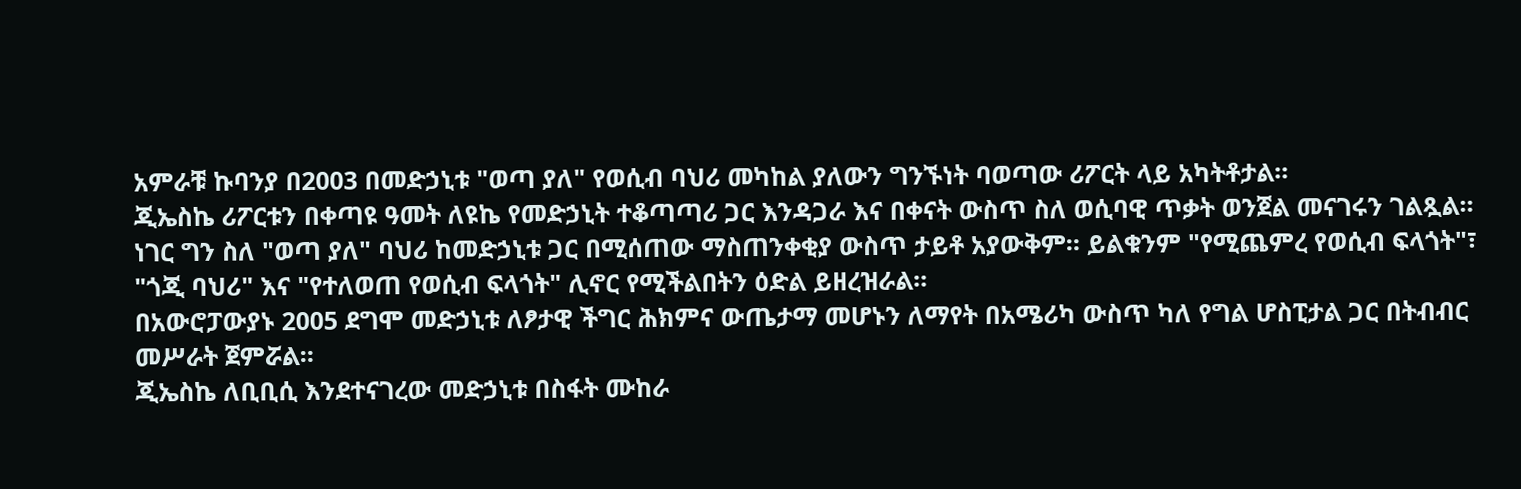አምራቹ ኩባንያ በ2003 በመድኃኒቱ "ወጣ ያለ" የወሲብ ባህሪ መካከል ያለውን ግንኙነት ባወጣው ሪፖርት ላይ አካትቶታል።
ጂኤስኬ ሪፖርቱን በቀጣዩ ዓመት ለዩኬ የመድኃኒት ተቆጣጣሪ ጋር እንዳጋራ እና በቀናት ውስጥ ስለ ወሲባዊ ጥቃት ወንጀል መናገሩን ገልጿል።
ነገር ግን ስለ "ወጣ ያለ" ባህሪ ከመድኃኒቱ ጋር በሚሰጠው ማስጠንቀቂያ ውስጥ ታይቶ አያውቅም። ይልቁንም "የሚጨምረ የወሲብ ፍላጎት"፣ "ጎጂ ባህሪ" እና "የተለወጠ የወሲብ ፍላጎት" ሊኖር የሚችልበትን ዕድል ይዘረዝራል።
በአውሮፓውያኑ 2005 ደግሞ መድኃኒቱ ለፆታዊ ችግር ሕክምና ውጤታማ መሆኑን ለማየት በአሜሪካ ውስጥ ካለ የግል ሆስፒታል ጋር በትብብር መሥራት ጀምሯል።
ጂኤስኬ ለቢቢሲ እንደተናገረው መድኃኒቱ በስፋት ሙከራ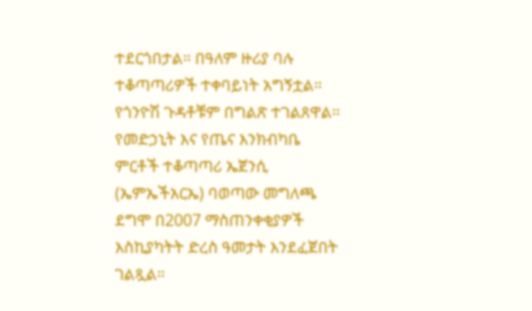ተደርጎበታል። በዓለም ዙሪያ ባሉ ተቆጣጣሪዎች ተቀባይነት አግኝቷል። የጎንዮሽ ጉዳቶቹም በግልጽ ተገልጸዋል።
የመድኃኒት እና የጤና እንክብካቤ ምርቶች ተቆጣጣሪ ኤጀንሲ (ኤምኤችአርኤ) ባወጣው መግለጫ ደግሞ በ2007 ማስጠንቀቂያዎች እስኪያካትት ድረስ ዓመታት እንደፈጀበት ገልጿል።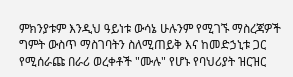ምክንያቱም እንዲህ ዓይነቱ ውሳኔ ሁሉንም የሚገኙ ማስረጃዎች ግምት ውስጥ ማስገባትን ስለሚጠይቅ እና ከመድኃኒቱ ጋር የሚሰራጩ በራሪ ወረቀቶች "ሙሉ" የሆኑ የባህሪያት ዝርዝር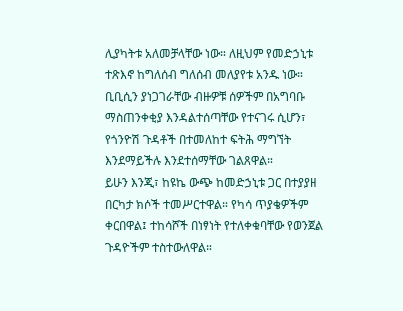ሊያካትቱ አለመቻላቸው ነው። ለዚህም የመድኃኒቱ ተጽእኖ ከግለሰብ ግለሰብ መለያየቱ አንዱ ነው።
ቢቢሲን ያነጋገራቸው ብዙዎቹ ሰዎችም በአግባቡ ማስጠንቀቂያ እንዳልተሰጣቸው የተናገሩ ሲሆን፣ የጎንዮሽ ጉዳቶች በተመለከተ ፍትሕ ማግኘት እንደማይችሉ እንደተሰማቸው ገልጸዋል።
ይሁን እንጂ፣ ከዩኬ ውጭ ከመድኃኒቱ ጋር በተያያዘ በርካታ ክሶች ተመሥርተዋል። የካሳ ጥያቄዎችም ቀርበዋል፤ ተከሳሾች በነፃነት የተለቀቁባቸው የወንጀል ጉዳዮችም ተስተውለዋል።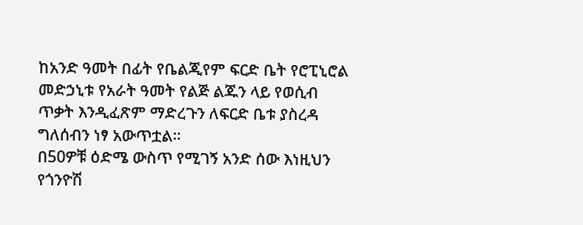ከአንድ ዓመት በፊት የቤልጂየም ፍርድ ቤት የሮፒኒሮል መድኃኒቱ የአራት ዓመት የልጅ ልጁን ላይ የወሲብ ጥቃት እንዲፈጽም ማድረጉን ለፍርድ ቤቱ ያስረዳ ግለሰብን ነፃ አውጥቷል።
በ50ዎቹ ዕድሜ ውስጥ የሚገኝ አንድ ሰው እነዚህን የጎንዮሽ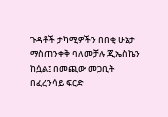ጉዳቶች ታካሚዎችን በበቂ ሁኔታ ማስጠንቀቅ ባለመቻሉ ጂኤስኬን ከሷል፤ በመጪው መጋቢት በፈረንሳይ ፍርድ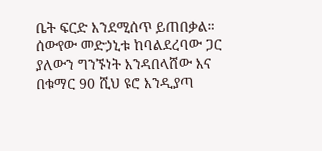ቤት ፍርድ እንደሚሰጥ ይጠበቃል።
ሰውየው መድኃኒቱ ከባልደረባው ጋር ያለውን ግንኙነት እንዳበላሸው እና በቁማር 90 ሺህ ዩሮ እንዲያጣ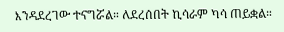እንዳደረገው ተናግሯል። ለደረሰበት ኪሳራም ካሳ ጠይቋል።